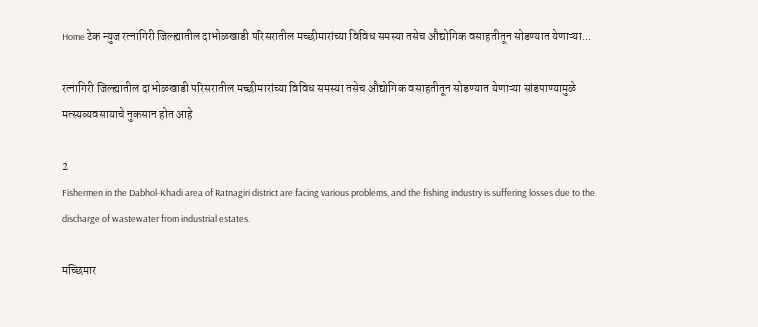Home टेक न्युज रत्नागिरी जिल्ह्यातील दाभोळखाडी परिसरातील मच्छीमारांच्या विविध समस्या तसेच औद्योगिक वसाहतीतून सोडण्यात येणाऱ्या...

रत्नागिरी जिल्ह्यातील दाभोळखाडी परिसरातील मच्छीमारांच्या विविध समस्या तसेच औद्योगिक वसाहतीतून सोडण्यात येणाऱ्या सांडपाण्यामुळे मत्स्यव्यवसायाचे नुकसान होत आहे

2
Fishermen in the Dabhol-Khadi area of Ratnagiri district are facing various problems, and the fishing industry is suffering losses due to the discharge of wastewater from industrial estates.

मच्छिमार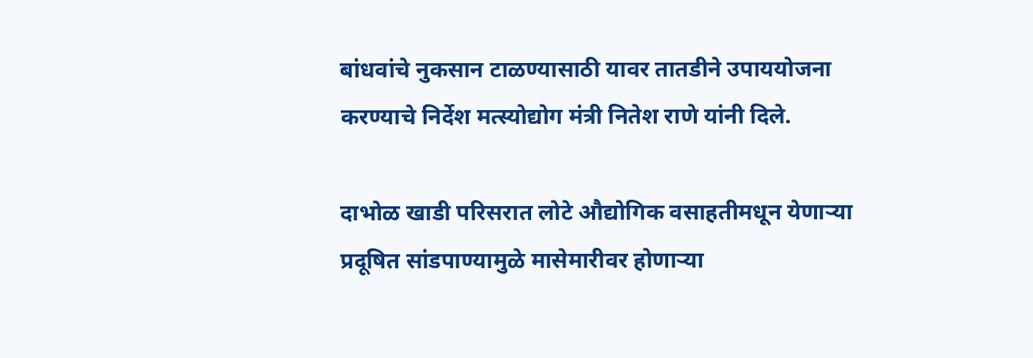बांधवांचे नुकसान टाळण्यासाठी यावर तातडीने उपाययोजना करण्याचे निर्देश मत्स्योद्योग मंत्री नितेश राणे यांनी दिले.

दाभोळ खाडी परिसरात लोटे औद्योगिक वसाहतीमधून येणाऱ्या प्रदूषित सांडपाण्यामुळे मासेमारीवर होणाऱ्या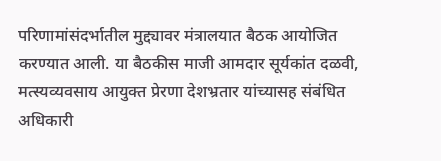परिणामांसंदर्भातील मुद्द्यावर मंत्रालयात बैठक आयोजित करण्यात आली. या बैठकीस माजी आमदार सूर्यकांत दळवी, मत्स्यव्यवसाय आयुक्त प्रेरणा देशभ्रतार यांच्यासह संबंधित अधिकारी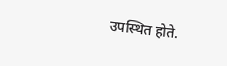उपस्थित होते.